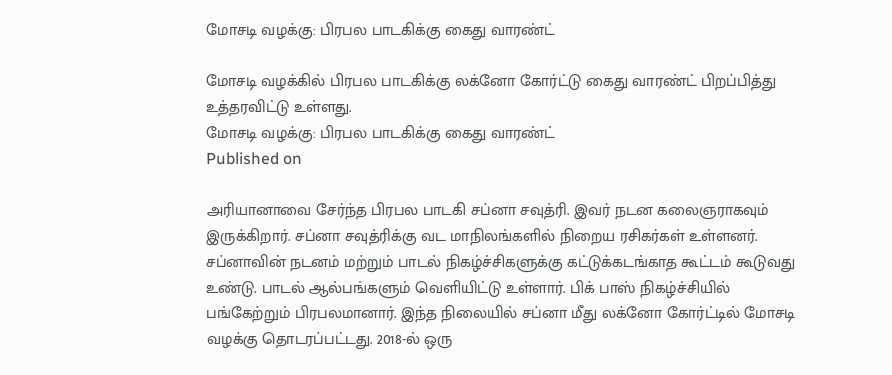மோசடி வழக்கு: பிரபல பாடகிக்கு கைது வாரண்ட்

மோசடி வழக்கில் பிரபல பாடகிக்கு லக்னோ கோர்ட்டு கைது வாரண்ட் பிறப்பித்து உத்தரவிட்டு உள்ளது.
மோசடி வழக்கு: பிரபல பாடகிக்கு கைது வாரண்ட்
Published on

அரியானாவை சேர்ந்த பிரபல பாடகி சப்னா சவுத்ரி. இவர் நடன கலைஞராகவும் இருக்கிறார். சப்னா சவுத்ரிக்கு வட மாநிலங்களில் நிறைய ரசிகர்கள் உள்ளனர். சப்னாவின் நடனம் மற்றும் பாடல் நிகழ்ச்சிகளுக்கு கட்டுக்கடங்காத கூட்டம் கூடுவது உண்டு. பாடல் ஆல்பங்களும் வெளியிட்டு உள்ளார். பிக் பாஸ் நிகழ்ச்சியில் பங்கேற்றும் பிரபலமானார். இந்த நிலையில் சப்னா மீது லக்னோ கோர்ட்டில் மோசடி வழக்கு தொடரப்பட்டது. 2018-ல் ஒரு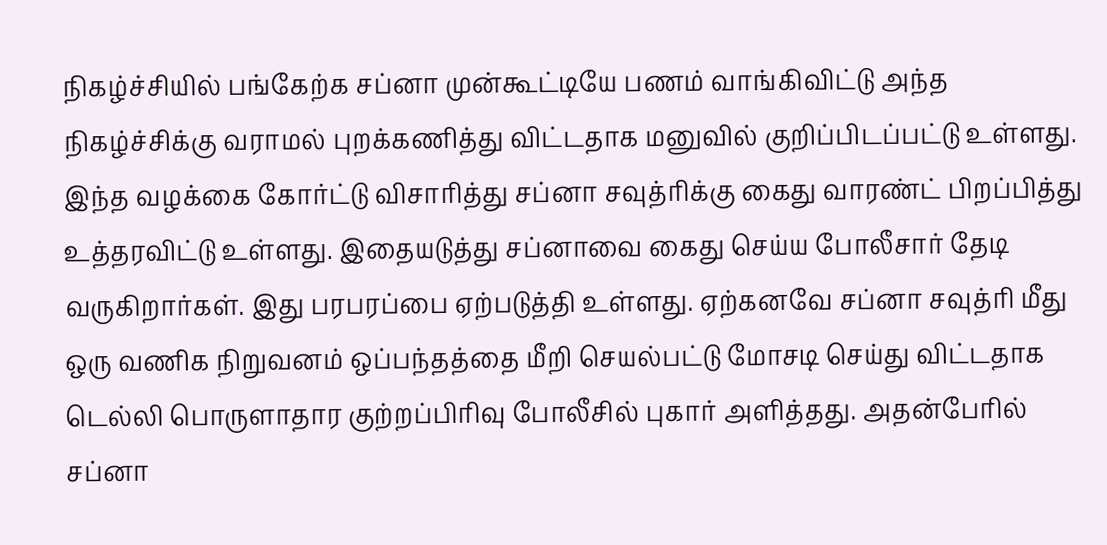நிகழ்ச்சியில் பங்கேற்க சப்னா முன்கூட்டியே பணம் வாங்கிவிட்டு அந்த நிகழ்ச்சிக்கு வராமல் புறக்கணித்து விட்டதாக மனுவில் குறிப்பிடப்பட்டு உள்ளது. இந்த வழக்கை கோர்ட்டு விசாரித்து சப்னா சவுத்ரிக்கு கைது வாரண்ட் பிறப்பித்து உத்தரவிட்டு உள்ளது. இதையடுத்து சப்னாவை கைது செய்ய போலீசார் தேடி வருகிறார்கள். இது பரபரப்பை ஏற்படுத்தி உள்ளது. ஏற்கனவே சப்னா சவுத்ரி மீது ஒரு வணிக நிறுவனம் ஒப்பந்தத்தை மீறி செயல்பட்டு மோசடி செய்து விட்டதாக டெல்லி பொருளாதார குற்றப்பிரிவு போலீசில் புகார் அளித்தது. அதன்பேரில் சப்னா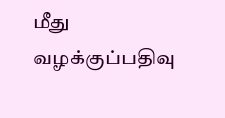மீது வழக்குப்பதிவு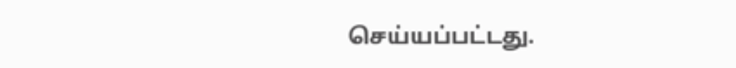செய்யப்பட்டது.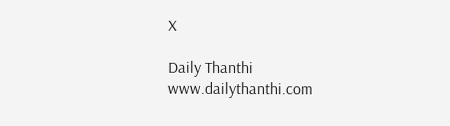X

Daily Thanthi
www.dailythanthi.com